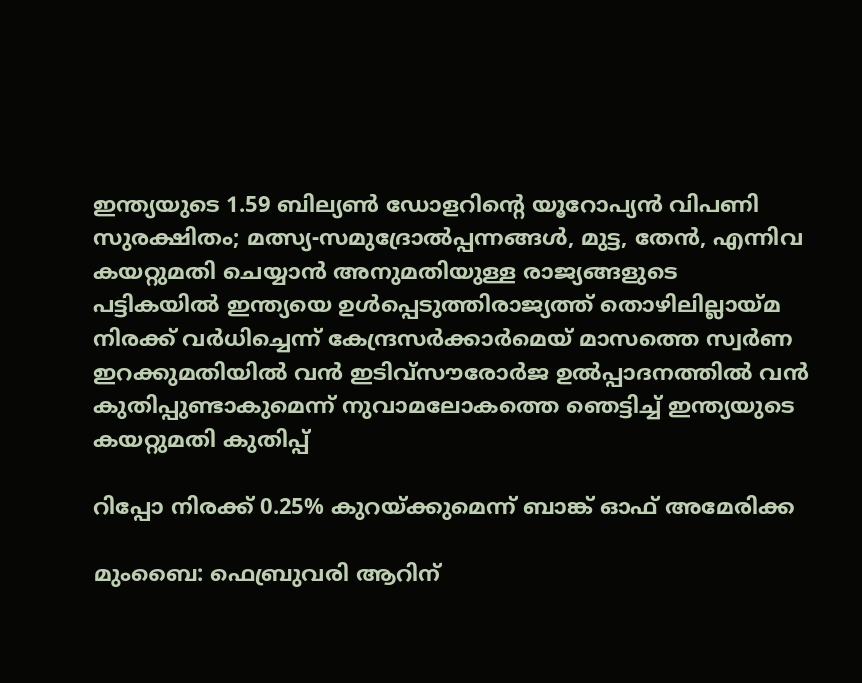ഇന്ത്യയുടെ 1.59 ബില്യൺ ഡോളറിന്റെ യൂറോപ്യൻ വിപണി സുരക്ഷിതം; മത്സ്യ-സമുദ്രോല്‍പ്പന്നങ്ങള്‍, മുട്ട, തേന്‍, എന്നിവ കയറ്റുമതി ചെയ്യാന്‍ അനുമതിയുള്ള രാജ്യങ്ങളുടെ പട്ടികയില്‍ ഇന്ത്യയെ ഉള്‍പ്പെടുത്തിരാജ്യത്ത് തൊഴിലില്ലായ്മ നിരക്ക് വർധിച്ചെന്ന് കേന്ദ്രസർക്കാർമെയ് മാസത്തെ സ്വർണ ഇറക്കുമതിയില്‍ വന്‍ ഇടിവ്സൗരോർജ ഉൽപ്പാദനത്തിൽ വൻ കുതിപ്പുണ്ടാകുമെന്ന് നുവാമലോകത്തെ ഞെട്ടിച്ച് ഇന്ത്യയുടെ കയറ്റുമതി കുതിപ്പ്

റിപ്പോ നിരക്ക്‌ 0.25% കുറയ്‌ക്കുമെന്ന്‌ ബാങ്ക്‌ ഓഫ്‌ അമേരിക്ക

മുംബൈ: ഫെബ്രുവരി ആറിന്‌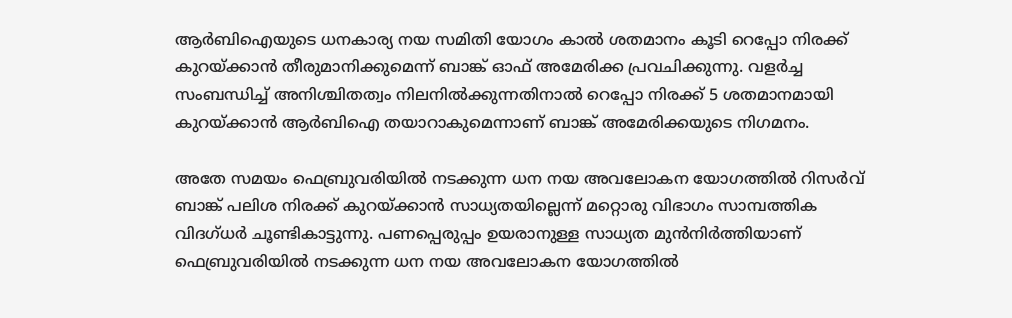ആര്‍ബിഐയുടെ ധനകാര്യ നയ സമിതി യോഗം കാല്‍ ശതമാനം കൂടി റെപ്പോ നിരക്ക്‌ കുറയ്‌ക്കാന്‍ തീരുമാനിക്കുമെന്ന്‌ ബാങ്ക്‌ ഓഫ്‌ അമേരിക്ക പ്രവചിക്കുന്നു. വളര്‍ച്ച സംബന്ധിച്ച്‌ അനിശ്ചിതത്വം നിലനില്‍ക്കുന്നതിനാല്‍ റെപ്പോ നിരക്ക്‌ 5 ശതമാനമായി കുറയ്‌ക്കാന്‍ ആര്‍ബിഐ തയാറാകുമെന്നാണ്‌ ബാങ്ക്‌ അമേരിക്കയുടെ നിഗമനം.

അതേ സമയം ഫെബ്രുവരിയില്‍ നടക്കുന്ന ധന നയ അവലോകന യോഗത്തില്‍ റിസര്‍വ്‌ ബാങ്ക്‌ പലിശ നിരക്ക്‌ കുറയ്‌ക്കാന്‍ സാധ്യതയില്ലെന്ന്‌ മറ്റൊരു വിഭാഗം സാമ്പത്തിക വിദഗ്‌ധര്‍ ചൂണ്ടികാട്ടുന്നു. പണപ്പെരുപ്പം ഉയരാനുള്ള സാധ്യത മുന്‍നിര്‍ത്തിയാണ്‌ ഫെബ്രുവരിയില്‍ നടക്കുന്ന ധന നയ അവലോകന യോഗത്തില്‍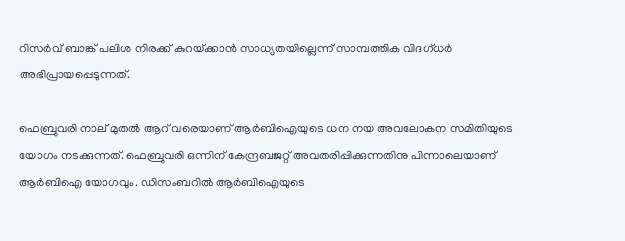റിസര്‍വ്‌ ബാങ്ക്‌ പലിശ നിരക്ക്‌ കുറയ്‌ക്കാന്‍ സാധ്യതയില്ലെന്ന്‌ സാമ്പത്തിക വിദഗ്‌ധര്‍ അഭിപ്രായപ്പെടുന്നത്‌.

ഫെബ്രുവരി നാല്‌ മുതല്‍ ആറ്‌ വരെയാണ്‌ ആര്‍ബിഐയുടെ ധന നയ അവലോകന സമിതിയുടെ യോഗം നടക്കുന്നത്‌. ഫെബ്രുവരി ഒന്നിന്‌ കേന്ദ്രബജറ്റ്‌ അവതരിപ്പിക്കുന്നതിനു പിന്നാലെയാണ്‌ ആര്‍ബിഐ യോഗവും. ഡിസംബറില്‍ ആര്‍ബിഐയുടെ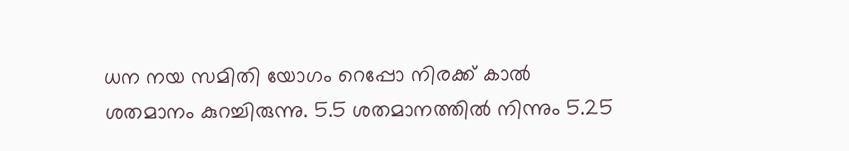ധന നയ സമിതി യോഗം റെപ്പോ നിരക്ക്‌ കാല്‍ ശതമാനം കുറച്ചിരുന്നു. 5.5 ശതമാനത്തില്‍ നിന്നും 5.25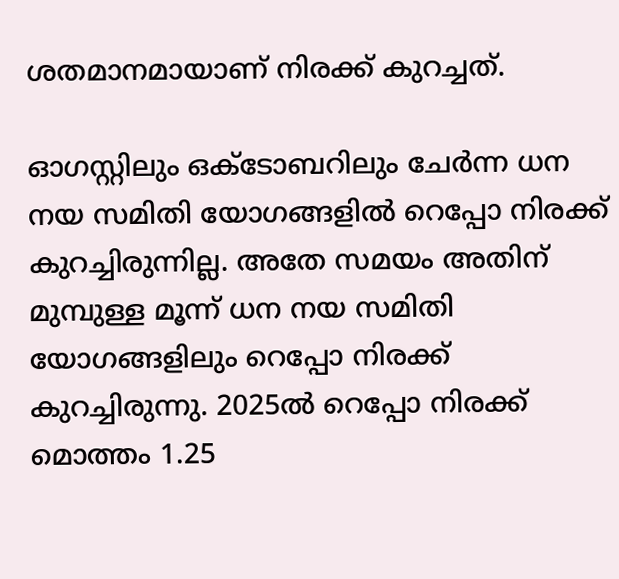ശതമാനമായാണ്‌ നിരക്ക്‌ കുറച്ചത്‌.

ഓഗസ്റ്റിലും ഒക്‌ടോബറിലും ചേര്‍ന്ന ധന നയ സമിതി യോഗങ്ങളില്‍ റെപ്പോ നിരക്ക്‌ കുറച്ചിരുന്നില്ല. അതേ സമയം അതിന്‌ മുമ്പുള്ള മൂന്ന്‌ ധന നയ സമിതി യോഗങ്ങളിലും റെപ്പോ നിരക്ക്‌ കുറച്ചിരുന്നു. 2025ല്‍ റെപ്പോ നിരക്ക്‌ മൊത്തം 1.25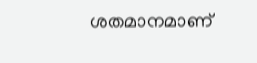ശതമാനമാണ്‌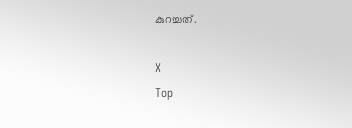കുറച്ചത്‌.

X
Top